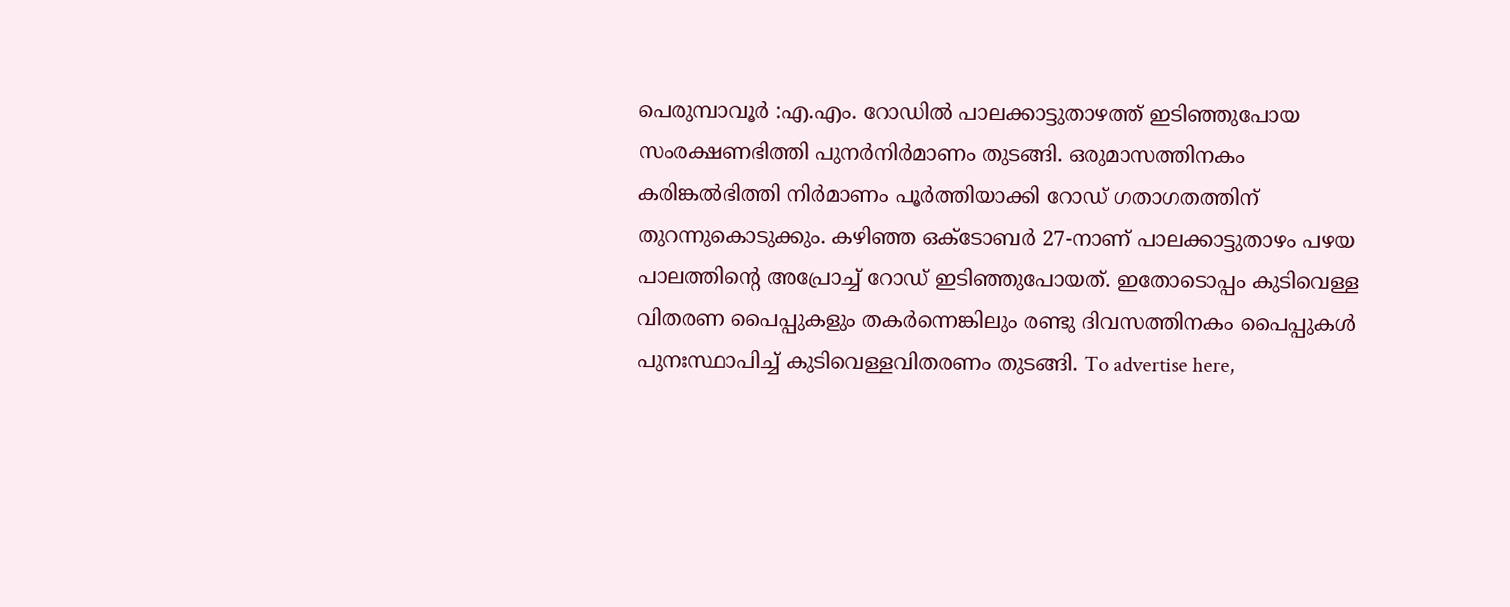പെരുമ്പാവൂർ :എ.എം. റോഡിൽ പാലക്കാട്ടുതാഴത്ത് ഇടിഞ്ഞുപോയ സംരക്ഷണഭിത്തി പുനർനിർമാണം തുടങ്ങി. ഒരുമാസത്തിനകം കരിങ്കൽഭിത്തി നിർമാണം പൂർത്തിയാക്കി റോഡ് ഗതാഗതത്തിന് തുറന്നുകൊടുക്കും. കഴിഞ്ഞ ഒക്ടോബർ 27-നാണ് പാലക്കാട്ടുതാഴം പഴയ പാലത്തിന്റെ അപ്രോച്ച് റോഡ് ഇടിഞ്ഞുപോയത്. ഇതോടൊപ്പം കുടിവെള്ള വിതരണ പൈപ്പുകളും തകർന്നെങ്കിലും രണ്ടു ദിവസത്തിനകം പൈപ്പുകൾ പുനഃസ്ഥാപിച്ച് കുടിവെള്ളവിതരണം തുടങ്ങി. To advertise here,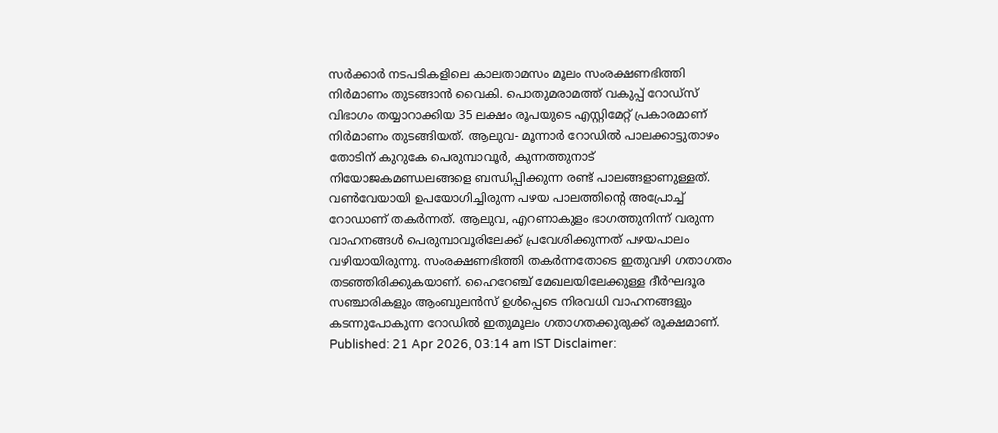സർക്കാർ നടപടികളിലെ കാലതാമസം മൂലം സംരക്ഷണഭിത്തി നിർമാണം തുടങ്ങാൻ വൈകി. പൊതുമരാമത്ത് വകുപ്പ് റോഡ്സ് വിഭാഗം തയ്യാറാക്കിയ 35 ലക്ഷം രൂപയുടെ എസ്റ്റിമേറ്റ് പ്രകാരമാണ് നിർമാണം തുടങ്ങിയത്. ആലുവ- മൂന്നാർ റോഡിൽ പാലക്കാട്ടുതാഴം തോടിന് കുറുകേ പെരുമ്പാവൂർ, കുന്നത്തുനാട് നിയോജകമണ്ഡലങ്ങളെ ബന്ധിപ്പിക്കുന്ന രണ്ട് പാലങ്ങളാണുള്ളത്. വൺവേയായി ഉപയോഗിച്ചിരുന്ന പഴയ പാലത്തിന്റെ അപ്രോച്ച് റോഡാണ് തകർന്നത്. ആലുവ, എറണാകുളം ഭാഗത്തുനിന്ന് വരുന്ന വാഹനങ്ങൾ പെരുമ്പാവൂരിലേക്ക് പ്രവേശിക്കുന്നത് പഴയപാലം വഴിയായിരുന്നു. സംരക്ഷണഭിത്തി തകർന്നതോടെ ഇതുവഴി ഗതാഗതം തടഞ്ഞിരിക്കുകയാണ്. ഹൈറേഞ്ച് മേഖലയിലേക്കുള്ള ദീർഘദൂര സഞ്ചാരികളും ആംബുലൻസ് ഉൾപ്പെടെ നിരവധി വാഹനങ്ങളും കടന്നുപോകുന്ന റോഡിൽ ഇതുമൂലം ഗതാഗതക്കുരുക്ക് രൂക്ഷമാണ്. Published: 21 Apr 2026, 03:14 am IST Disclaimer: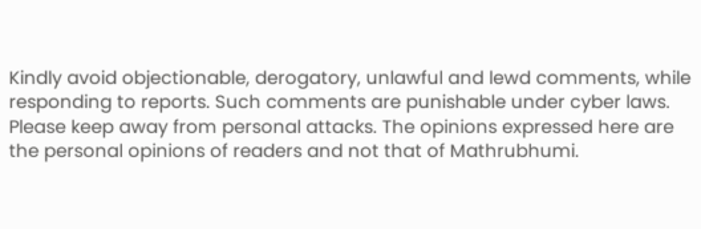Kindly avoid objectionable, derogatory, unlawful and lewd comments, while responding to reports. Such comments are punishable under cyber laws. Please keep away from personal attacks. The opinions expressed here are the personal opinions of readers and not that of Mathrubhumi.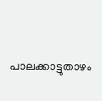പാലക്കാട്ടുതാഴം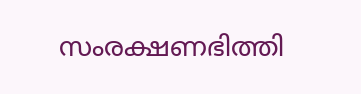സംരക്ഷണഭിത്തി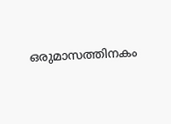ഒരുമാസത്തിനകം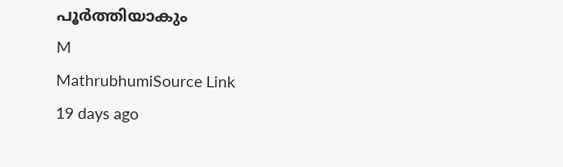പൂർത്തിയാകും
M
MathrubhumiSource Link
19 days ago